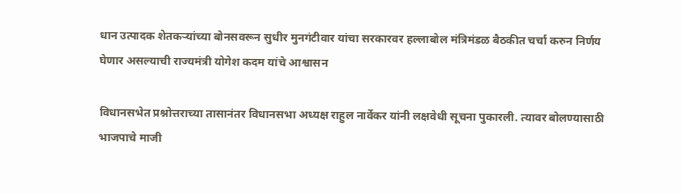धान उत्पादक शेतकऱ्यांच्या बोनसवरून सुधीर मुनगंटीवार यांचा सरकारवर हल्लाबोल मंत्रिमंडळ बैठकीत चर्चा करुन निर्णय घेणार असल्याची राज्यमंत्री योगेश कदम यांचे आश्वासन

विधानसभेत प्रश्नोत्तराच्या तासानंतर विधानसभा अध्यक्ष राहुल नार्वेकर यांनी लक्षवेधी सूचना पुकारली. त्यावर बोलण्यासाठी भाजपाचे माजी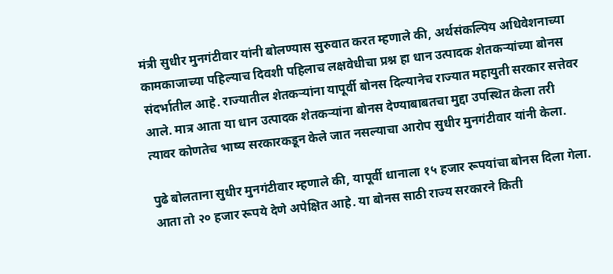मंत्री सुधीर मुनगंटीवार यांनी बोलण्यास सुरुवात करत म्हणाले की, अर्थसंकल्पिय अधिवेशनाच्या कामकाजाच्या पहिल्याच दिवशी पहिलाच लक्षवेधीचा प्रश्न हा धान उत्पादक शेतकऱ्यांच्या बोनस संदर्भातील आहे. राज्यातील शेतकऱ्यांना यापूर्वी बोनस दिल्यानेच राज्यात महायुती सरकार सत्तेवर आले. मात्र आता या धान उत्पादक शेतकऱ्यांना बोनस देण्याबाबतचा मुद्दा उपस्थित केला तरी त्यावर कोणतेच भाष्य सरकारकडून केले जात नसल्याचा आरोप सुधीर मुनगंटीवार यांनी केला.

पुढे बोलताना सुधीर मुनगंटीवार म्हणाले की, यापूर्वी धानाला १५ हजार रूपयांचा बोनस दिला गेला. आता तो २० हजार रूपये देणे अपेक्षित आहे. या बोनस साठी राज्य सरकारने किती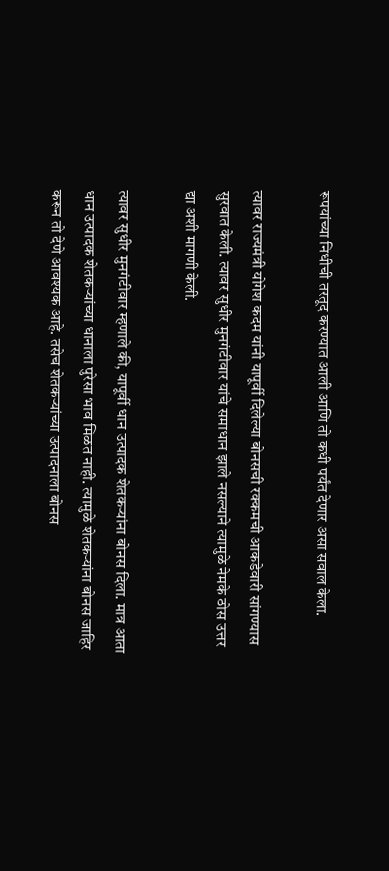रूपयांच्या निधीची तरतूद करण्यात आली आणि तो कधी पर्यंत देणार असा सवाल केला.

त्यावर राज्यमंत्री योगेश कदम यांनी यापूर्वी दिलेल्या बोनसची रक्कमची आकडेवारी सांगण्यास सुरवात केली. त्यावर सुधीर मुनगंटीवार यांचे समाधान झाले नसल्याने त्यामुळे नेमके ठोस उत्तर द्या अशी मागणी केली.

त्यावर सुधीर मुनगंटीवार म्हणाले की, यापूर्वी धान उत्पादक शेतकऱ्यांना बोनस दिला. मात्र आता धान उत्पादक शेतकऱ्यांच्या धानाला पुरेसा भाव मिळत नाही. त्यामुळे शेतकऱ्यांना बोनस जाहिर करून तो देणे आवश्यक आहे. तसेच शेतकऱ्यांच्या उत्पादनाला बोनस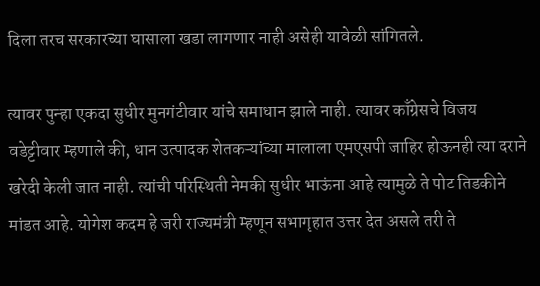दिला तरच सरकारच्या घासाला खडा लागणार नाही असेही यावेळी सांगितले.

त्यावर पुन्हा एकदा सुधीर मुनगंटीवार यांचे समाधान झाले नाही. त्यावर काँग्रेसचे विजय वडेट्टीवार म्हणाले की, धान उत्पादक शेतकऱ्यांच्या मालाला एमएसपी जाहिर होऊनही त्या दराने खरेदी केली जात नाही. त्यांची परिस्थिती नेमकी सुधीर भाऊंना आहे त्यामुळे ते पोट तिडकीने मांडत आहे. योगेश कदम हे जरी राज्यमंत्री म्हणून सभागृहात उत्तर देत असले तरी ते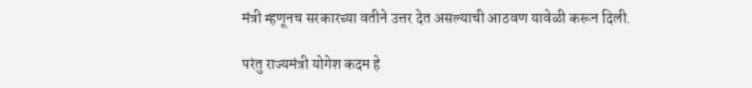मंत्री म्हणूनच सरकारच्या वतीने उत्तर देत असल्याची आठवण यावेळी करून दिली.

परंतु राज्यमंत्री योगेश कदम हे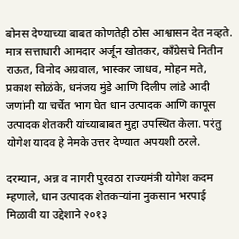बोनस देण्याच्या बाबत कोणतेही ठोस आश्वासन देत नव्हते. मात्र सत्ताधारी आमदार अर्जून खोतकर, काँग्रेसचे नितीन राऊत, विनोद अग्रवाल, भास्कर जाधव, मोहन मते, प्रकाश सोळंके, धनंजय मुंडे आणि दिलीप लांडे आदी जणांनी या चर्चेत भाग घेत धान उत्पादक आणि कापूस उत्पादक शेतकरी यांच्याबाबत मुद्दा उपस्थित केला. परंतु योगेश यादव हे नेमके उत्तर देण्यात अपयशी ठरले.

दरम्यान, अन्न व नागरी पुरवठा राज्यमंत्री योगेश कदम म्हणाले, धान उत्पादक शेतकऱ्यांना नुकसान भरपाई मिळावी या उद्देशाने २०१३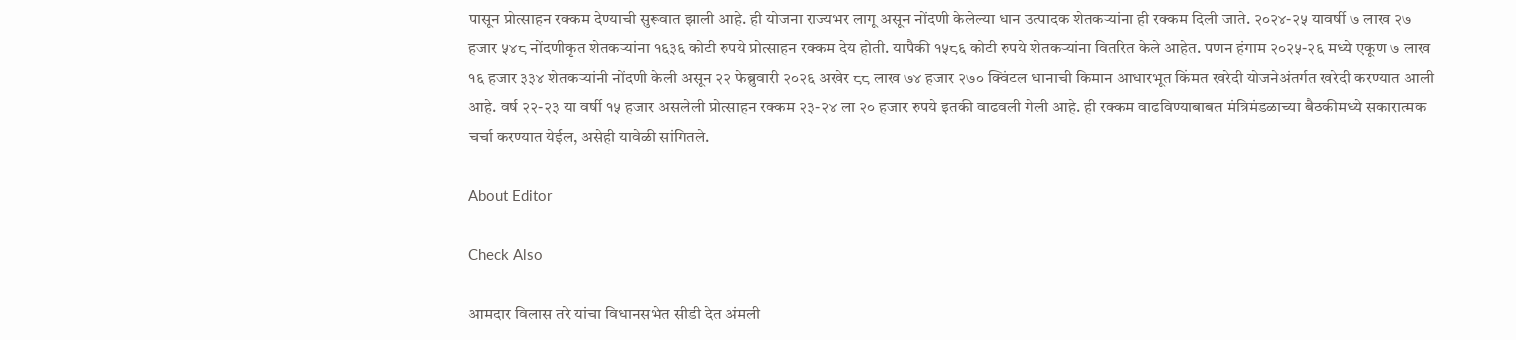पासून प्रोत्साहन रक्कम देण्याची सुरूवात झाली आहे. ही योजना राज्यभर लागू असून नोंदणी केलेल्या धान उत्पादक शेतकऱ्यांना ही रक्कम दिली जाते. २०२४-२५ यावर्षी ७ लाख २७ हजार ५४८ नोंदणीकृत शेतकऱ्यांना १६३६ कोटी रुपये प्रोत्साहन रक्कम देय होती. यापैकी १५८६ कोटी रुपये शेतकऱ्यांना वितरित केले आहेत. पणन हंगाम २०२५-२६ मध्ये एकूण ७ लाख १६ हजार ३३४ शेतकऱ्यांनी नोंदणी केली असून २२ फेब्रुवारी २०२६ अखेर ८८ लाख ७४ हजार २७० ‍क्विंटल धानाची किमान आधारभूत किंमत खरेदी योजनेअंतर्गत खरेदी करण्यात आली आहे. वर्ष २२-२३ या वर्षी १५ हजार असलेली प्रोत्साहन रक्कम २३-२४ ला २० हजार रुपये इतकी वाढवली गेली आहे. ही रक्कम वाढविण्याबाबत मंत्रिमंडळाच्या बैठकीमध्ये सकारात्मक चर्चा करण्यात येईल, असेही यावेळी सांगितले.

About Editor

Check Also

आमदार विलास तरे यांचा विधानसभेत सीडी देत अंमली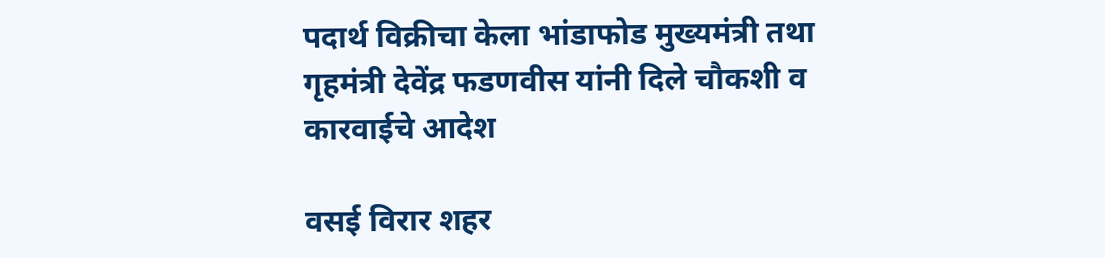पदार्थ विक्रीचा केला भांडाफोड मुख्यमंत्री तथा गृहमंत्री देवेंद्र फडणवीस यांनी दिले चौकशी व कारवाईचे आदेश

वसई विरार शहर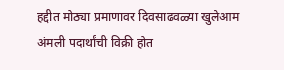हद्दीत मोठ्या प्रमाणावर दिवसाढवळ्या खुलेआम अंमली पदार्थांची विक्री होत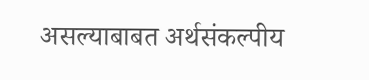असल्याबाबत अर्थसंकल्पीय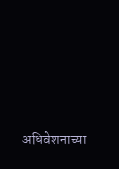अधिवेशनाच्या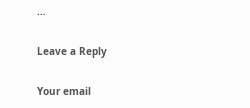…

Leave a Reply

Your email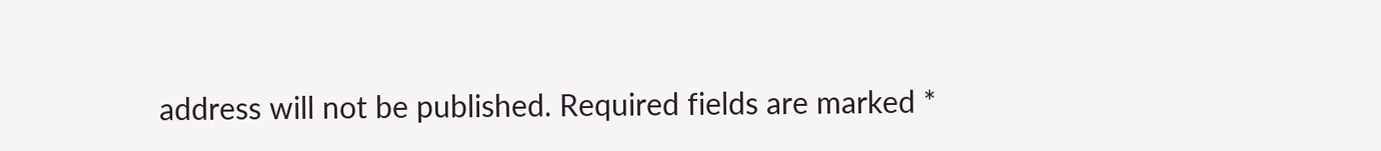address will not be published. Required fields are marked *